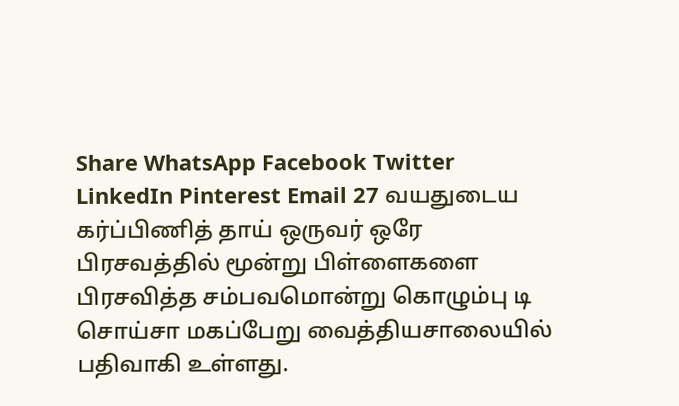Share WhatsApp Facebook Twitter LinkedIn Pinterest Email 27 வயதுடைய கர்ப்பிணித் தாய் ஒருவர் ஒரே பிரசவத்தில் மூன்று பிள்ளைகளை பிரசவித்த சம்பவமொன்று கொழும்பு டி சொய்சா மகப்பேறு வைத்தியசாலையில் பதிவாகி உள்ளது.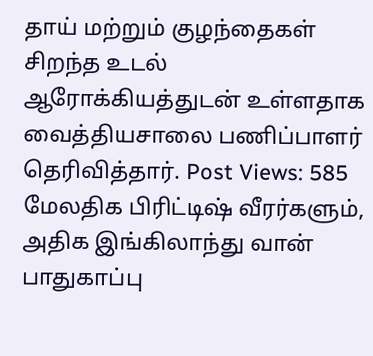தாய் மற்றும் குழந்தைகள் சிறந்த உடல் ஆரோக்கியத்துடன் உள்ளதாக வைத்தியசாலை பணிப்பாளர் தெரிவித்தார். Post Views: 585
மேலதிக பிரிட்டிஷ் வீரர்களும், அதிக இங்கிலாந்து வான் பாதுகாப்பு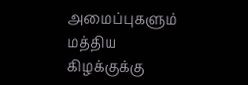அமைப்புகளும் மத்திய கிழக்குக்கு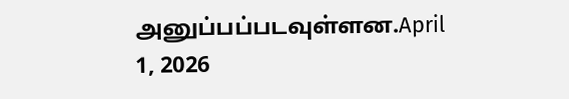அனுப்பப்படவுள்ளன.April 1, 2026